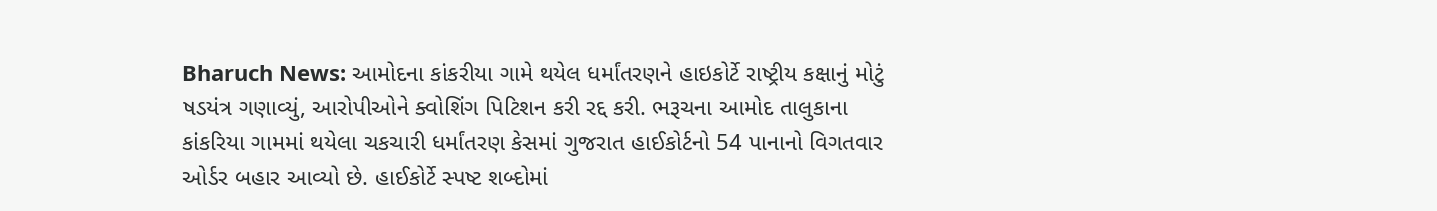Bharuch News: આમોદના કાંકરીયા ગામે થયેલ ધર્માંતરણને હાઇકોર્ટે રાષ્ટ્રીય કક્ષાનું મોટું ષડયંત્ર ગણાવ્યું, આરોપીઓને ક્વોશિંગ પિટિશન કરી રદ્દ કરી. ભરૂચના આમોદ તાલુકાના કાંકરિયા ગામમાં થયેલા ચકચારી ધર્માંતરણ કેસમાં ગુજરાત હાઈકોર્ટનો 54 પાનાનો વિગતવાર ઓર્ડર બહાર આવ્યો છે. હાઈકોર્ટે સ્પષ્ટ શબ્દોમાં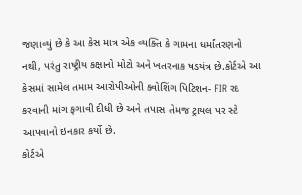જણાવ્યું છે કે આ કેસ માત્ર એક વ્યક્તિ કે ગામના ધર્માંતરણનો નથી, પરંતુ રાષ્ટ્રીય કક્ષાનો મોટો અને ખતરનાક ષડયંત્ર છે.કોર્ટએ આ કેસમાં સામેલ તમામ આરોપીઓની ક્વોશિંગ પિટિશન- FIR રદ કરવાની માંગ ફગાવી દીધી છે અને તપાસ તેમજ ટ્રાયલ પર સ્ટે આપવાનો ઇનકાર કર્યો છે.
કોર્ટએ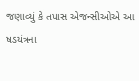જણાવ્યું કે તપાસ એજન્સીઓએ આ ષડયંત્રના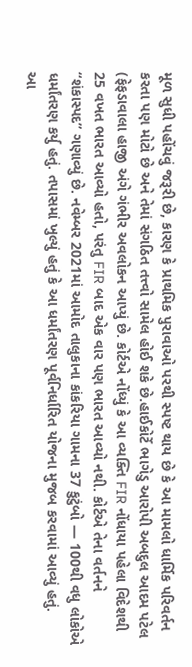મૂળ સુધી પહોંચવું જરૂરી છે, કારણ કે પ્રાથમિક પુરાવાઓ પરથી સ્પષ્ટ થાય છે કે આ મામલો ધાર્મિક પરિવર્તન કરતા પણ મોટો છે અને તેમાં સંગઠિત તત્ત્વો સામેલ હોઈ શકે છે.હાઈકોર્ટે ભાગેડુ આરોપી અબદુલ આદમ પટેલ (ફેફડાવાલા હાજી અંગે ગંભીર અવલોકન આપ્યું છે. કોર્ટએ નોંધ્યું કે આ વ્યક્તિ FIR નોંધાયા પહેલા વિદેશથી 25 વખત ભારત આવ્યો હતો, પરંતુ FIR બાદ એક વાર પણ ભારત આવ્યો નથી. કોર્ટએ તેના વર્તનને “શંકાસ્પદ” ગણાવ્યું છે. નવેમ્બર 2021માં આમોદ તાલુકાના કાંકરિયા ગામના 37 કુટુંબો — 100થી વધુ લોકોએ ધર્માંતરણ કર્યુ હતું. તપાસમાં ખુલ્યું હતું કે આ ધર્માંતરણ પૂર્વનિર્ધારિત યોજના મુજબ કરવામાં આવ્યું હતું.
આ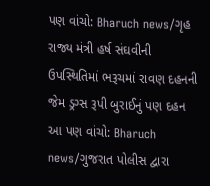પણ વાંચો: Bharuch news/ગૃહ રાજ્ય મંત્રી હર્ષ સંઘવીની ઉપસ્થિતિમાં ભરૂચમાં રાવણ દહનની જેમ ડ્રગ્સ રૂપી બુરાઈનું પણ દહન
આ પણ વાંચો: Bharuch news/ગુજરાત પોલીસ દ્વારા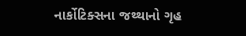નાર્કોટિક્સના જથ્થાનો ગૃહ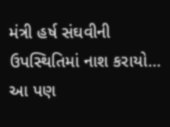મંત્રી હર્ષ સંઘવીની ઉપસ્થિતિમાં નાશ કરાયો…
આ પણ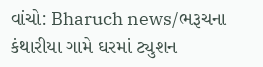વાંચો: Bharuch news/ભરૂચના કંથારીયા ગામે ઘરમાં ટ્યુશન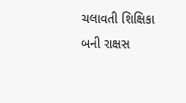ચલાવતી શિક્ષિકા બની રાક્ષસ